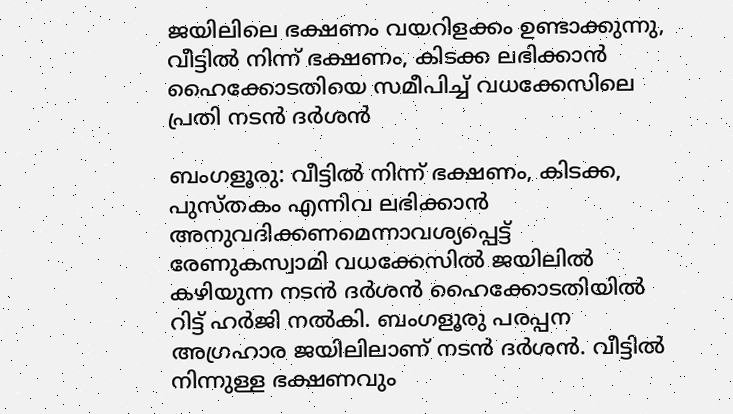ജയിലിലെ ഭക്ഷണം വയറിളക്കം ഉണ്ടാക്കുന്നു, വീട്ടില്‍ നിന്ന് ഭക്ഷണം, കിടക്ക ലഭിക്കാന്‍ ഹൈക്കോടതിയെ സമീപിച്ച് വധക്കേസിലെ പ്രതി നടന്‍ ദര്‍ശന്‍

ബംഗളൂരു: വീട്ടില്‍ നിന്ന് ഭക്ഷണം, കിടക്ക, പുസ്തകം എന്നിവ ലഭിക്കാന്‍ അനുവദിക്കണമെന്നാവശ്യപ്പെട്ട് രേണുകസ്വാമി വധക്കേസില്‍ ജയിലില്‍ കഴിയുന്ന നടന്‍ ദര്‍ശന്‍ ഹൈക്കോടതിയില്‍ റിട്ട് ഹര്‍ജി നല്‍കി. ബംഗളൂരു പരപ്പന അഗ്രഹാര ജയിലിലാണ് നടന്‍ ദര്‍ശന്‍. വീട്ടില്‍ നിന്നുള്ള ഭക്ഷണവും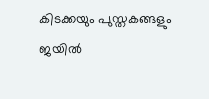കിടക്കയും പുസ്തകങ്ങളും ജയില്‍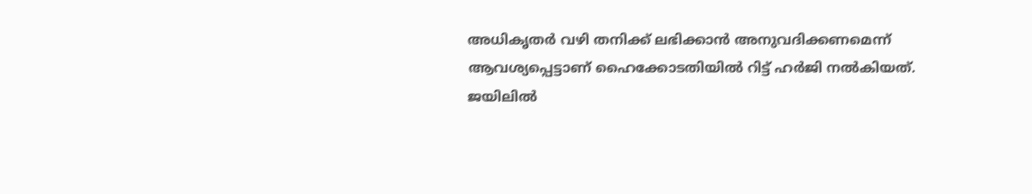അധികൃതര്‍ വഴി തനിക്ക് ലഭിക്കാന്‍ അനുവദിക്കണമെന്ന് ആവശ്യപ്പെട്ടാണ് ഹൈക്കോടതിയില്‍ റിട്ട് ഹര്‍ജി നല്‍കിയത്. ജയിലില്‍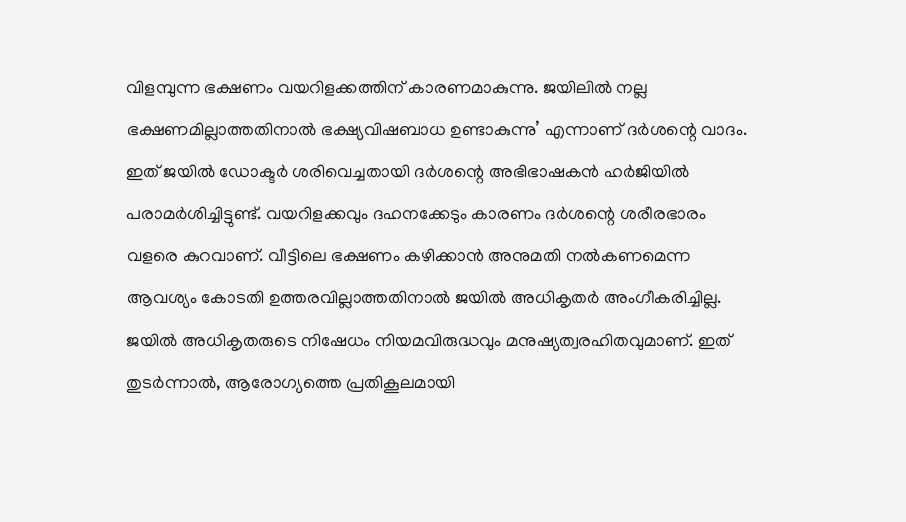വിളമ്പുന്ന ഭക്ഷണം വയറിളക്കത്തിന് കാരണമാകുന്നു. ജയിലില്‍ നല്ല ഭക്ഷണമില്ലാത്തതിനാല്‍ ഭക്ഷ്യവിഷബാധ ഉണ്ടാകുന്നു’ എന്നാണ് ദര്‍ശന്റെ വാദം. ഇത് ജയില്‍ ഡോക്ടര്‍ ശരിവെച്ചതായി ദര്‍ശന്റെ അഭിഭാഷകന്‍ ഹര്‍ജിയില്‍ പരാമര്‍ശിച്ചിട്ടുണ്ട്. വയറിളക്കവും ദഹനക്കേടും കാരണം ദര്‍ശന്റെ ശരീരഭാരം വളരെ കുറവാണ്. വീട്ടിലെ ഭക്ഷണം കഴിക്കാന്‍ അനുമതി നല്‍കണമെന്ന ആവശ്യം കോടതി ഉത്തരവില്ലാത്തതിനാല്‍ ജയില്‍ അധികൃതര്‍ അംഗീകരിച്ചില്ല. ജയില്‍ അധികൃതരുടെ നിഷേധം നിയമവിരുദ്ധവും മനുഷ്യത്വരഹിതവുമാണ്. ഇത് തുടര്‍ന്നാല്‍, ആരോഗ്യത്തെ പ്രതികൂലമായി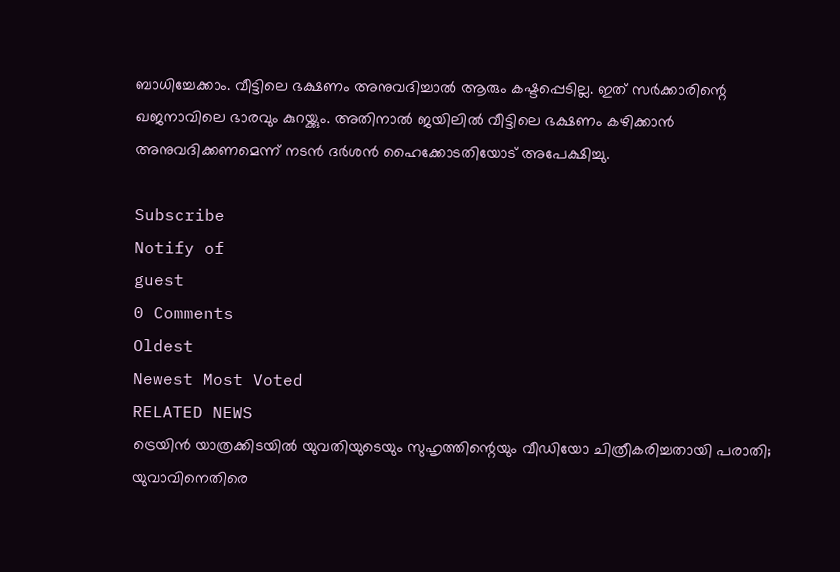ബാധിച്ചേക്കാം. വീട്ടിലെ ഭക്ഷണം അനുവദിച്ചാല്‍ ആരും കഷ്ടപ്പെടില്ല. ഇത് സര്‍ക്കാരിന്റെ ഖജനാവിലെ ഭാരവും കുറയ്ക്കും. അതിനാല്‍ ജയിലില്‍ വീട്ടിലെ ഭക്ഷണം കഴിക്കാന്‍ അനുവദിക്കണമെന്ന് നടന്‍ ദര്‍ശന്‍ ഹൈക്കോടതിയോട് അപേക്ഷിച്ചു.

Subscribe
Notify of
guest
0 Comments
Oldest
Newest Most Voted
RELATED NEWS
ട്രെയിന്‍ യാത്രക്കിടയില്‍ യുവതിയുടെയും സുഹൃത്തിന്റെയും വീഡിയോ ചിത്രീകരിച്ചതായി പരാതി; യുവാവിനെതിരെ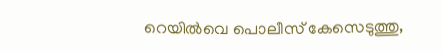റെയില്‍വെ പൊലീസ് കേസെടുത്തു,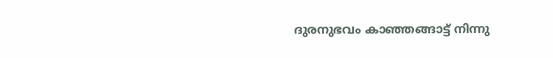ദുരനുഭവം കാഞ്ഞങ്ങാട്ട് നിന്നു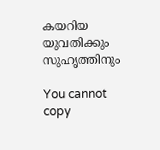കയറിയ യുവതിക്കും സുഹൃത്തിനും

You cannot copy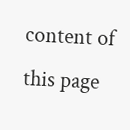content of this page